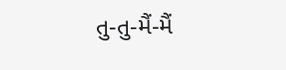તુ-તુ-મૈં-મૈં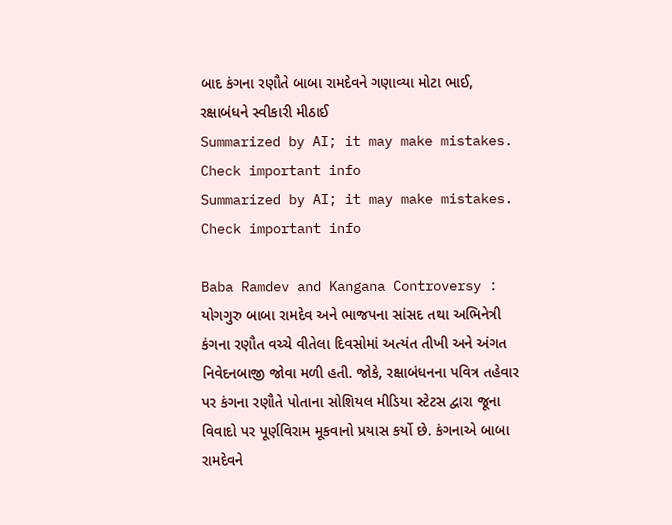બાદ કંગના રણૌતે બાબા રામદેવને ગણાવ્યા મોટા ભાઈ, રક્ષાબંધને સ્વીકારી મીઠાઈ
Summarized by AI; it may make mistakes. Check important info
Summarized by AI; it may make mistakes. Check important info

Baba Ramdev and Kangana Controversy : યોગગુરુ બાબા રામદેવ અને ભાજપના સાંસદ તથા અભિનેત્રી કંગના રણૌત વચ્ચે વીતેલા દિવસોમાં અત્યંત તીખી અને અંગત નિવેદનબાજી જોવા મળી હતી. જોકે, રક્ષાબંધનના પવિત્ર તહેવાર પર કંગના રણૌતે પોતાના સોશિયલ મીડિયા સ્ટેટસ દ્વારા જૂના વિવાદો પર પૂર્ણવિરામ મૂકવાનો પ્રયાસ કર્યો છે. કંગનાએ બાબા રામદેવને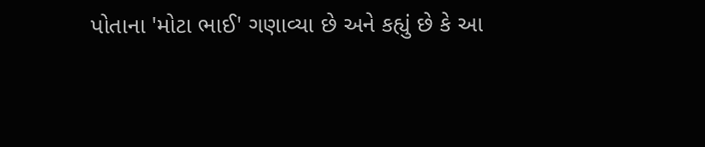પોતાના 'મોટા ભાઈ' ગણાવ્યા છે અને કહ્યું છે કે આ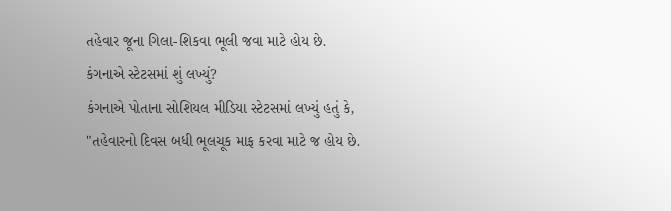તહેવાર જૂના ગિલા-શિકવા ભૂલી જવા માટે હોય છે.
કંગનાએ સ્ટેટસમાં શું લખ્યું?
કંગનાએ પોતાના સોશિયલ મીડિયા સ્ટેટસમાં લખ્યું હતું કે, "તહેવારનો દિવસ બધી ભૂલચૂક માફ કરવા માટે જ હોય છે.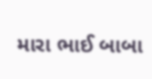મારા ભાઈ બાબા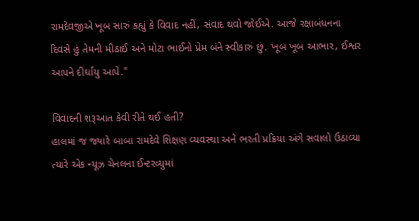રામદેવજીએ ખૂબ સારું કહ્યું કે વિવાદ નહીં, સંવાદ થવો જોઈએ. આજે રક્ષાબંધનના દિવસે હું તેમની મીઠાઈ અને મોટા ભાઈનો પ્રેમ બંને સ્વીકારું છું. ખૂબ ખૂબ આભાર, ઈશ્વર આપને દીર્ઘાયુ આપે."

વિવાદની શરૂઆત કેવી રીતે થઈ હતી?
હાલમાં જ જ્યારે બાબા રામદેવે શિક્ષણ વ્યવસ્થા અને ભરતી પ્રક્રિયા અંગે સવાલો ઉઠાવ્યા ત્યારે એક ન્યૂઝ ચેનલના ઈન્ટરવ્યુમાં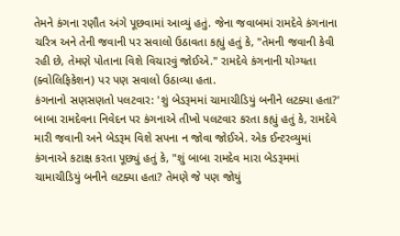તેમને કંગના રણૌત અંગે પૂછવામાં આવ્યું હતું. જેના જવાબમાં રામદેવે કંગનાના ચરિત્ર અને તેની જવાની પર સવાલો ઉઠાવતા કહ્યું હતું કે, "તેમની જવાની કેવી રહી છે, તેમણે પોતાના વિશે વિચારવું જોઈએ." રામદેવે કંગનાની યોગ્યતા (ક્વોલિફિકેશન) પર પણ સવાલો ઉઠાવ્યા હતા.
કંગનાનો સણસણતો પલટવાર: 'શું બેડરૂમમાં ચામાચીડિયું બનીને લટક્યા હતા?'
બાબા રામદેવના નિવેદન પર કંગનાએ તીખો પલટવાર કરતા કહ્યું હતું કે, રામદેવે મારી જવાની અને બેડરૂમ વિશે સપના ન જોવા જોઈએ. એક ઈન્ટરવ્યુમાં કંગનાએ કટાક્ષ કરતા પૂછ્યું હતું કે, "શું બાબા રામદેવ મારા બેડરૂમમાં ચામાચીડિયું બનીને લટક્યા હતા? તેમણે જે પણ જોયું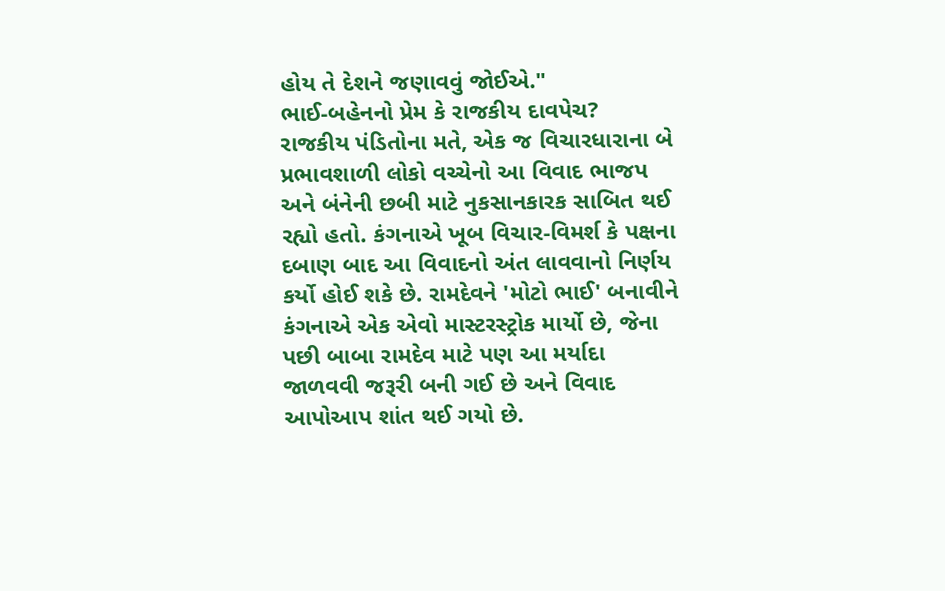હોય તે દેશને જણાવવું જોઈએ."
ભાઈ-બહેનનો પ્રેમ કે રાજકીય દાવપેચ?
રાજકીય પંડિતોના મતે, એક જ વિચારધારાના બે પ્રભાવશાળી લોકો વચ્ચેનો આ વિવાદ ભાજપ અને બંનેની છબી માટે નુકસાનકારક સાબિત થઈ રહ્યો હતો. કંગનાએ ખૂબ વિચાર-વિમર્શ કે પક્ષના દબાણ બાદ આ વિવાદનો અંત લાવવાનો નિર્ણય કર્યો હોઈ શકે છે. રામદેવને 'મોટો ભાઈ' બનાવીને કંગનાએ એક એવો માસ્ટરસ્ટ્રોક માર્યો છે, જેના પછી બાબા રામદેવ માટે પણ આ મર્યાદા જાળવવી જરૂરી બની ગઈ છે અને વિવાદ આપોઆપ શાંત થઈ ગયો છે.